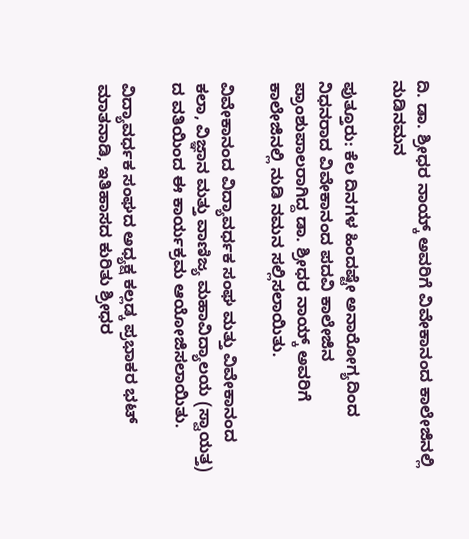ದಿ. ಡಾ. ಶ್ರೀಧರ ನಾಯ್ಕ್ ಅವರಿಗೆ ವಿವೇಕಾನಂದ ಕಾಲೇಜಿನಲ್ಲಿ ನುಡಿನಮನ

ಪುತ್ತೂರು: ಕೆಲ ದಿನಗಳ ಹಿಂದಷ್ಟೇ ಅನಾರೋಗ್ಯದಿಂದ ನಿಧನರಾದ ವಿವೇಕಾನಂದ ಪದವಿ ಕಾಲೇಜಿನ ಪ್ರಾಂಶುಪಾಲರಾಗಿದ್ದ ಡಾ. ಶ್ರೀಧರ ನಾಯ್ಕ್ ಅವರಿಗೆ ಕಾಲೇಜಿನಲ್ಲಿ ನುಡಿ ನಮನ ಸಲ್ಲಿಸಲಾಯಿತು.

ವಿವೇಕಾನಂದ ವಿದ್ಯಾವರ್ಧಕ ಸಂಘ ಮತ್ತು ವಿವೇಕಾನಂದ ಕಲಾ, ವಿಜ್ಞಾನ ಮತ್ತು ವಾಣಿಜ್ಯ ಮಹಾವಿದ್ಯಾಲಯ (ಸ್ವಾಯತ್ತ) ದ ವತಿಯಿಂದ ಈ ಕಾರ್ಯಕ್ರಮ ಆಯೋಜಿಸಲಾಯಿತು.

ವಿದ್ಯಾವರ್ಧಕ ಸಂಘದ ಅಧ್ಯಕ್ಷ ಕಲ್ಲಡ್ಕ ಪ್ರಭಾಕರ ಭಟ್ ಮಾತನಾಡಿ, ಇತಿಹಾಸದ ಕುರಿತು ಶ್ರೀಧರ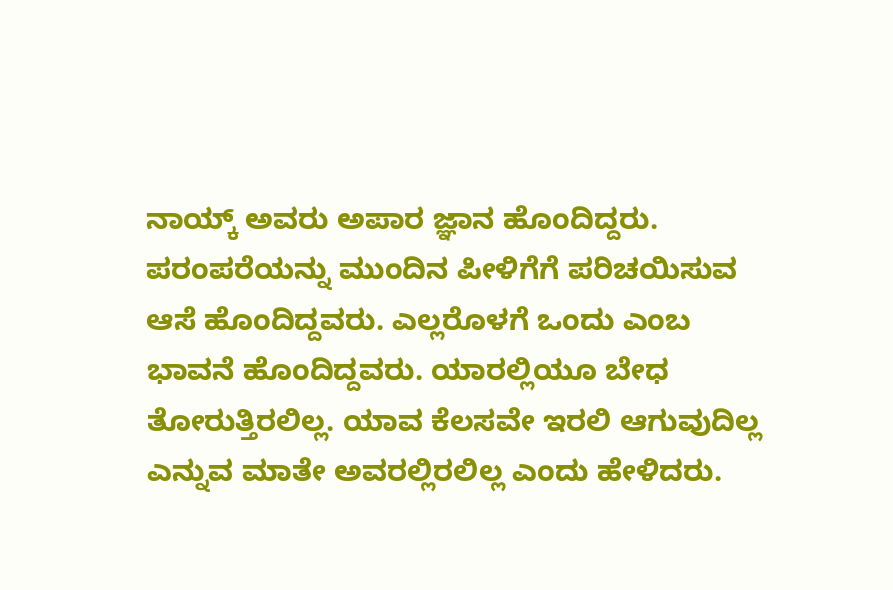ನಾಯ್ಕ್ ಅವರು ಅಪಾರ ಜ್ಞಾನ ಹೊಂದಿದ್ದರು. ಪರಂಪರೆಯನ್ನು ಮುಂದಿನ ಪೀಳಿಗೆಗೆ ಪರಿಚಯಿಸುವ ಆಸೆ ಹೊಂದಿದ್ದವರು. ಎಲ್ಲರೊಳಗೆ ಒಂದು ಎಂಬ ಭಾವನೆ ಹೊಂದಿದ್ದವರು. ಯಾರಲ್ಲಿಯೂ ಬೇಧ ತೋರುತ್ತಿರಲಿಲ್ಲ. ಯಾವ ಕೆಲಸವೇ ಇರಲಿ ಆಗುವುದಿಲ್ಲ ಎನ್ನುವ ಮಾತೇ ಅವರಲ್ಲಿರಲಿಲ್ಲ ಎಂದು ಹೇಳಿದರು.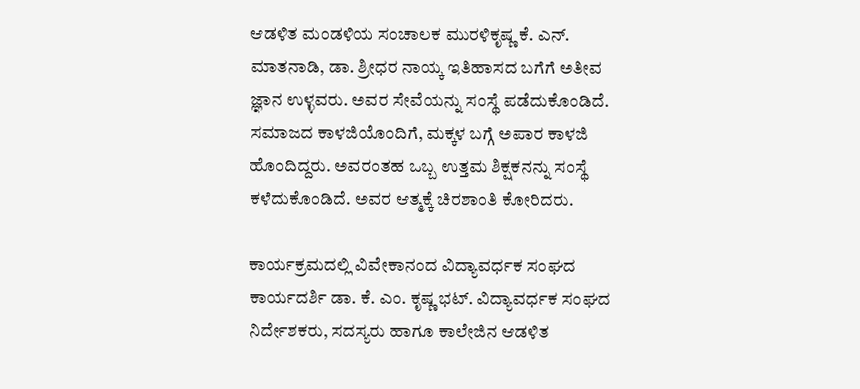ಆಡಳಿತ ಮಂಡಳಿಯ ಸಂಚಾಲಕ ಮುರಳಿಕೃಷ್ಣ ಕೆ. ಎನ್. ಮಾತನಾಡಿ, ಡಾ. ಶ್ರೀಧರ ನಾಯ್ಕ ಇತಿಹಾಸದ ಬಗೆಗೆ ಅತೀವ ಜ್ಞಾನ ಉಳ್ಳವರು. ಅವರ ಸೇವೆಯನ್ನು ಸಂಸ್ಥೆ ಪಡೆದುಕೊಂಡಿದೆ. ಸಮಾಜದ ಕಾಳಜಿಯೊಂದಿಗೆ, ಮಕ್ಕಳ ಬಗ್ಗೆ ಅಪಾರ ಕಾಳಜಿ ಹೊಂದಿದ್ದರು. ಅವರಂತಹ ಒಬ್ಬ ಉತ್ತಮ ಶಿಕ್ಷಕನನ್ನು ಸಂಸ್ಥೆ ಕಳೆದುಕೊಂಡಿದೆ. ಅವರ ಆತ್ಮಕ್ಕೆ ಚಿರಶಾಂತಿ ಕೋರಿದರು.

ಕಾರ್ಯಕ್ರಮದಲ್ಲಿ ವಿವೇಕಾನಂದ ವಿದ್ಯಾವರ್ಧಕ ಸಂಘದ ಕಾರ್ಯದರ್ಶಿ ಡಾ. ಕೆ. ಎಂ. ಕೃಷ್ಣ ಭಟ್. ವಿದ್ಯಾವರ್ಧಕ ಸಂಘದ ನಿರ್ದೇಶಕರು, ಸದಸ್ಯರು ಹಾಗೂ ಕಾಲೇಜಿನ ಆಡಳಿತ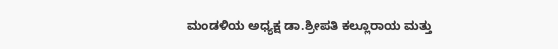ಮಂಡಳಿಯ ಅಧ್ಯಕ್ಷ ಡಾ.ಶ್ರೀಪತಿ ಕಲ್ಲೂರಾಯ ಮತ್ತು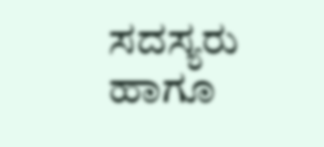ಸದಸ್ಯರು ಹಾಗೂ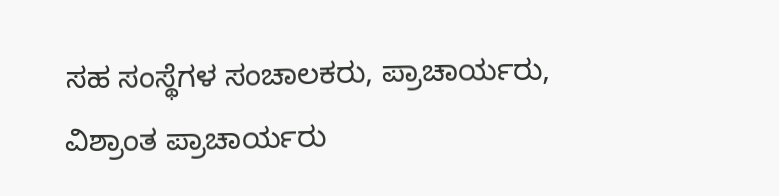ಸಹ ಸಂಸ್ಥೆಗಳ ಸಂಚಾಲಕರು, ಪ್ರಾಚಾರ್ಯರು, ವಿಶ್ರಾಂತ ಪ್ರಾಚಾರ್ಯರು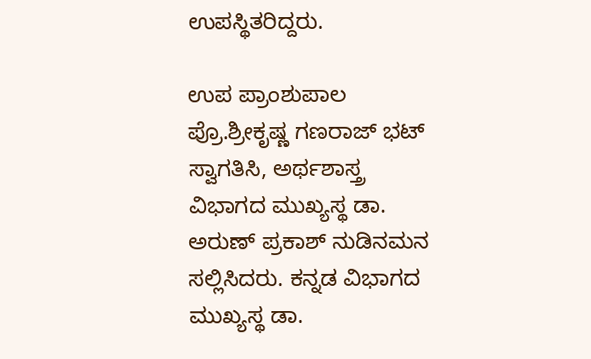ಉಪಸ್ಥಿತರಿದ್ದರು.

ಉಪ ಪ್ರಾಂಶುಪಾಲ ಪ್ರೊ.ಶ್ರೀಕೃಷ್ಣ ಗಣರಾಜ್ ಭಟ್ ಸ್ವಾಗತಿಸಿ, ಅರ್ಥಶಾಸ್ತ್ರ ವಿಭಾಗದ ಮುಖ್ಯಸ್ಥ ಡಾ. ಅರುಣ್ ಪ್ರಕಾಶ್ ನುಡಿನಮನ ಸಲ್ಲಿಸಿದರು. ಕನ್ನಡ ವಿಭಾಗದ ಮುಖ್ಯಸ್ಥ ಡಾ.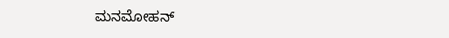ಮನಮೋಹನ್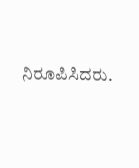ನಿರೂಪಿಸಿದರು.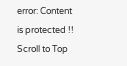error: Content is protected !!
Scroll to Top